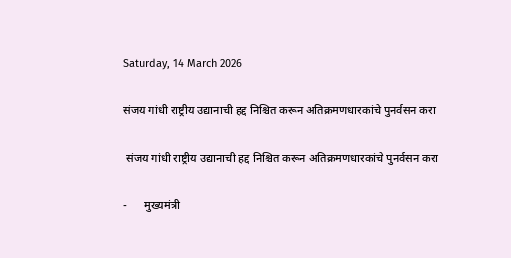Saturday, 14 March 2026

संजय गांधी राष्ट्रीय उद्यानाची हद्द निश्चित करून अतिक्रमणधारकांचे पुनर्वसन करा

 संजय गांधी राष्ट्रीय उद्यानाची हद्द निश्चित करून अतिक्रमणधारकांचे पुनर्वसन करा

-      मुख्यमंत्री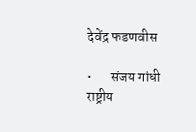देवेंद्र फडणवीस

•       संजय गांधी राष्ट्रीय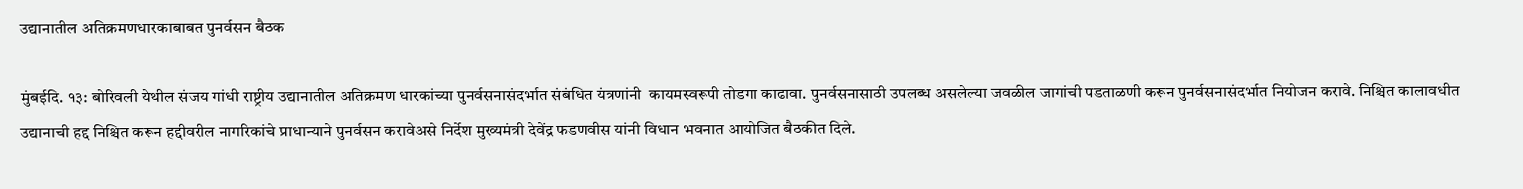उद्यानातील अतिक्रमणधारकाबाबत पुनर्वसन बैठक

मुंबईदि. १३: बोरिवली येथील संजय गांधी राष्ट्रीय उद्यानातील अतिक्रमण धारकांच्या पुनर्वसनासंदर्भात संबंधित यंत्रणांनी  कायमस्वरूपी तोडगा काढावा. पुनर्वसनासाठी उपलब्ध असलेल्या जवळील जागांची पडताळणी करून पुनर्वसनासंदर्भात नियोजन करावे. निश्चित कालावधीत उद्यानाची हद्द निश्चित करून हद्दीवरील नागरिकांचे प्राधान्याने पुनर्वसन करावेअसे निर्देश मुख्यमंत्री देवेंद्र फडणवीस यांनी विधान भवनात आयोजित बैठकीत दिले.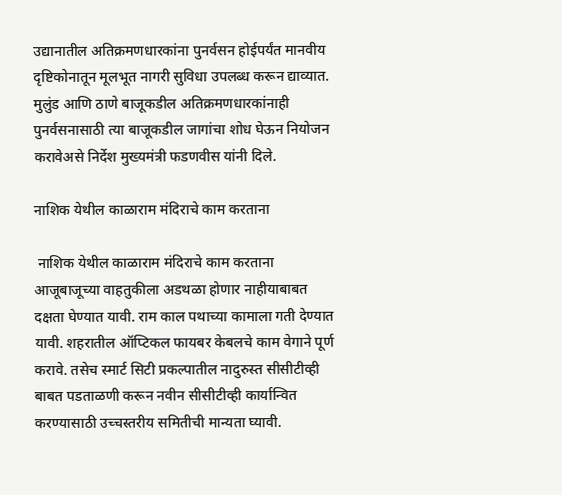उद्यानातील अतिक्रमणधारकांना पुनर्वसन होईपर्यंत मानवीय दृष्टिकोनातून मूलभूत नागरी सुविधा उपलब्ध करून द्याव्यात. मुलुंड आणि ठाणे बाजूकडील अतिक्रमणधारकांनाही पुनर्वसनासाठी त्या बाजूकडील जागांचा शोध घेऊन नियोजन करावेअसे निर्देश मुख्यमंत्री फडणवीस यांनी दिले.

नाशिक येथील काळाराम मंदिराचे काम करताना

 नाशिक येथील काळाराम मंदिराचे काम करताना आजूबाजूच्या वाहतुकीला अडथळा होणार नाहीयाबाबत दक्षता घेण्यात यावी. राम काल पथाच्या कामाला गती देण्यात यावी. शहरातील ऑप्टिकल फायबर केबलचे काम वेगाने पूर्ण करावे. तसेच स्मार्ट सिटी प्रकल्पातील नादुरुस्त सीसीटीव्ही बाबत पडताळणी करून नवीन सीसीटीव्ही कार्यान्वित करण्यासाठी उच्चस्तरीय समितीची मान्यता घ्यावी.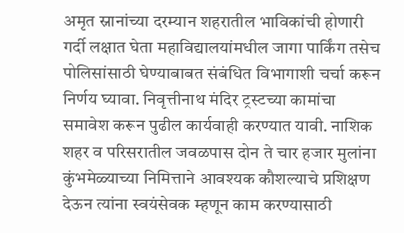अमृत स्नानांच्या दरम्यान शहरातील भाविकांची होणारी गर्दी लक्षात घेता महाविद्यालयांमधील जागा पार्किंग तसेच पोलिसांसाठी घेण्याबाबत संबंधित विभागाशी चर्चा करून निर्णय घ्यावा. निवृत्तीनाथ मंदिर ट्रस्टच्या कामांचा समावेश करून पुढील कार्यवाही करण्यात यावी. नाशिक शहर व परिसरातील जवळपास दोन ते चार हजार मुलांना कुंभमेळ्याच्या निमित्ताने आवश्यक कौशल्याचे प्रशिक्षण देऊन त्यांना स्वयंसेवक म्हणून काम करण्यासाठी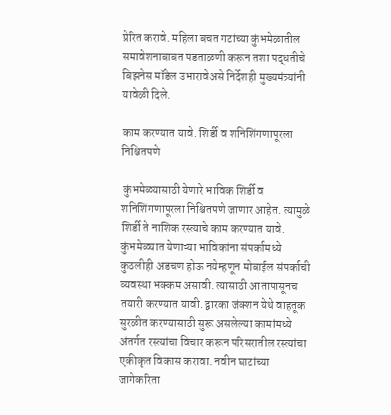प्रेरित करावे. महिला बचत गटांच्या कुंभमेळातील समावेशनाबाबत पडताळणी करून तशा पद्धतीचे बिझनेस मॉडेल उभारावेअसे निर्देशही मुख्यमंत्र्यांनी यावेळी दिले.

काम करण्यात यावे. शिर्डी व शनिशिंगणापूरला निश्चितपणे

 कुंभमेळ्यासाठी येणारे भाविक शिर्डी व शनिशिंगणापूरला निश्चितपणे जाणार आहेत. त्यामुळे शिर्डी ते नाशिक रस्त्याचे काम करण्यात यावे. कुंभमेळ्यात येणाऱ्या भाविकांना संपर्कामध्ये कुठलीही अडचण होऊ नयेम्हणून मोबाईल संपर्काची व्यवस्था भक्कम असावी. त्यासाठी आतापासूनच तयारी करण्यात यावी. द्वारका जंक्शन येथे वाहतूक सुरळीत करण्यासाठी सुरू असलेल्या कामांमध्ये अंतर्गत रस्त्यांचा विचार करून परिसरातील रस्त्यांचा एकीकृत विकास करावा. नवीन घाटांच्या जागेकरिता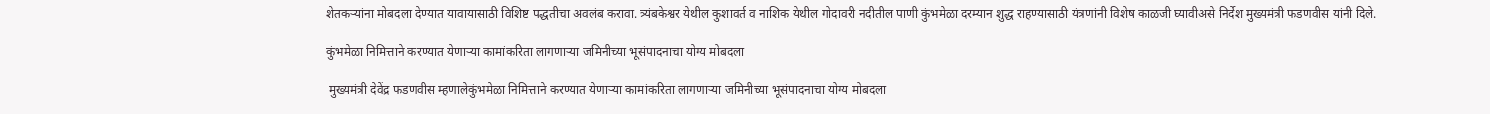शेतकऱ्यांना मोबदला देण्यात यावायासाठी विशिष्ट पद्धतीचा अवलंब करावा. त्र्यंबकेश्वर येथील कुशावर्त व नाशिक येथील गोदावरी नदीतील पाणी कुंभमेळा दरम्यान शुद्ध राहण्यासाठी यंत्रणांनी विशेष काळजी घ्यावीअसे निर्देश मुख्यमंत्री फडणवीस यांनी दिले.

कुंभमेळा निमित्ताने करण्यात येणाऱ्या कामांकरिता लागणाऱ्या जमिनीच्या भूसंपादनाचा योग्य मोबदला

 मुख्यमंत्री देवेंद्र फडणवीस म्हणालेकुंभमेळा निमित्ताने करण्यात येणाऱ्या कामांकरिता लागणाऱ्या जमिनीच्या भूसंपादनाचा योग्य मोबदला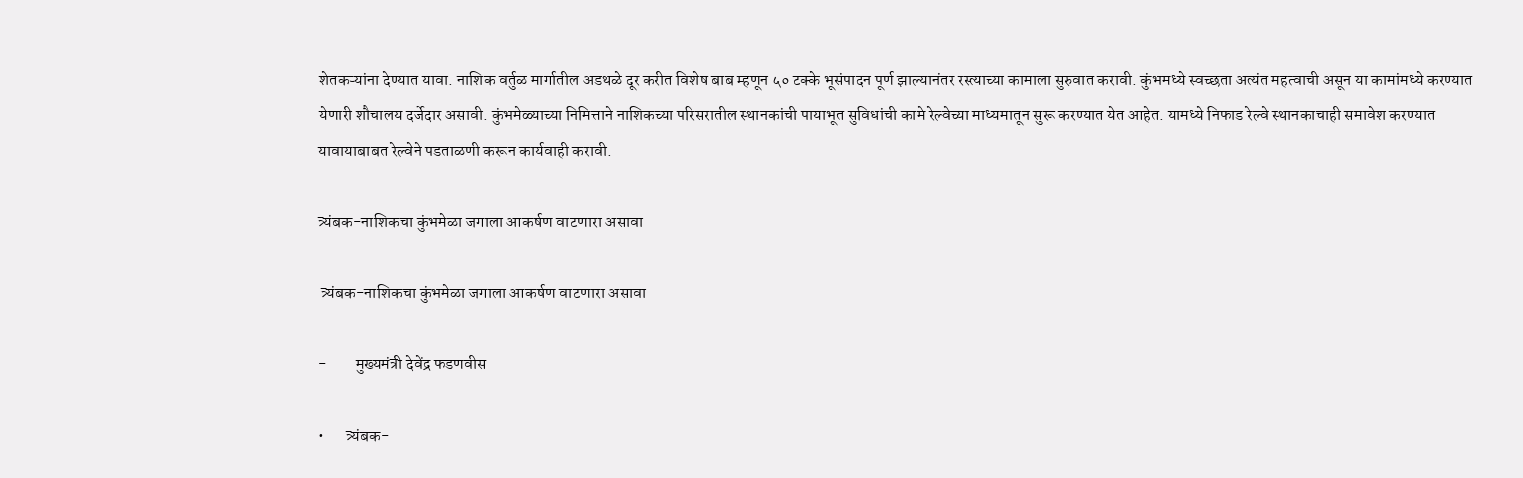शेतकऱ्यांना देण्यात यावा. नाशिक वर्तुळ मार्गातील अडथळे दूर करीत विशेष बाब म्हणून ५० टक्के भूसंपादन पूर्ण झाल्यानंतर रस्त्याच्या कामाला सुरुवात करावी. कुंभमध्ये स्वच्छता अत्यंत महत्वाची असून या कामांमध्ये करण्यात येणारी शौचालय दर्जेदार असावी. कुंभमेळ्याच्या निमित्ताने नाशिकच्या परिसरातील स्थानकांची पायाभूत सुविधांची कामे रेल्वेच्या माध्यमातून सुरू करण्यात येत आहेत. यामध्ये निफाड रेल्वे स्थानकाचाही समावेश करण्यात यावायाबाबत रेल्वेने पडताळणी करून कार्यवाही करावी.

त्र्यंबक-नाशिकचा कुंभमेळा जगाला आकर्षण वाटणारा असावा

 त्र्यंबक-नाशिकचा कुंभमेळा जगाला आकर्षण वाटणारा असावा

-         मुख्यमंत्री देवेंद्र फडणवीस

•       त्र्यंबक-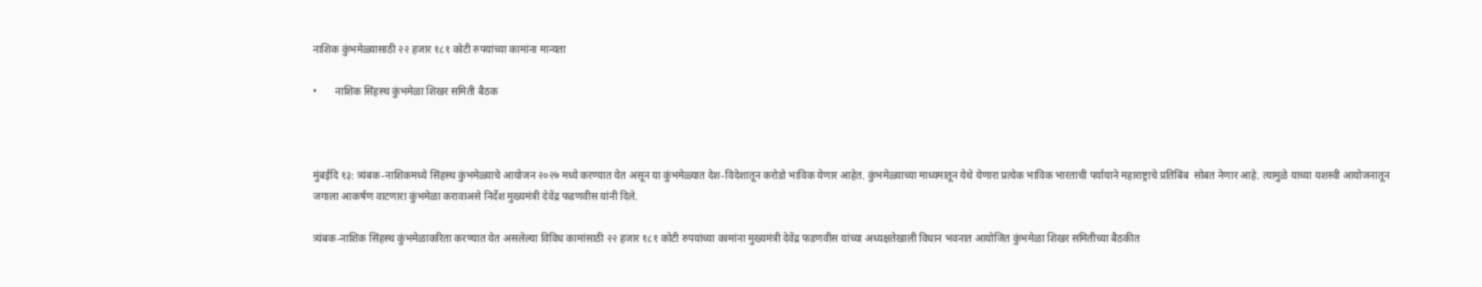नाशिक कुंभमेळ्यासाठी २२ हजार १८१ कोटी रुपयांच्या कामांना मान्यता

•       नाशिक सिंहस्थ कुंभमेळा शिखर समिती बैठक



मुंबईदि १३: त्र्यंबक-नाशिकमध्ये सिंहस्थ कुंभमेळ्याचे आयोजन २०२७ मध्ये करण्यात येत असून या कुंभमेळ्यात देश-विदेशातून करोडो भाविक येणार आहेत. कुंभमेळ्याच्या माध्यमातून येथे येणारा प्रत्येक भाविक भारताची पर्यायाने महाराष्ट्राचे प्रतिबिंब  सोबत नेणार आहे. त्यामुळे याच्या यशस्वी आयोजनातून जगाला आकर्षण वाटणारा कुंभमेळा करावाअसे निर्देश मुख्यमंत्री देवेंद्र फडणवीस यांनी दिले.

त्र्यंबक-नाशिक सिंहस्थ कुंभमेळाकरिता करण्यात येत असलेल्या विविध कामांसाठी २२ हजार १८१ कोटी रुपयांच्या कामांना मुख्यमंत्री देवेंद्र फडणवीस यांच्या अध्यक्षतेखाली विधान भवनात आयोजित कुंभमेळा शिखर समितीच्या बैठकीत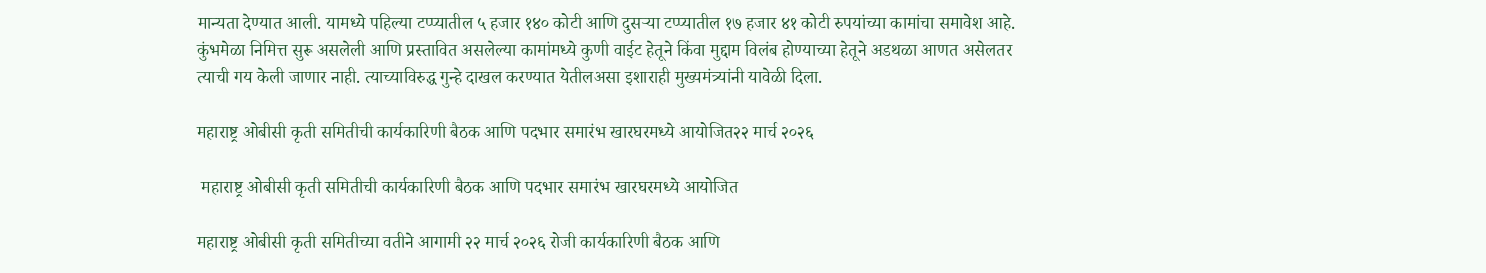मान्यता देण्यात आली. यामध्ये पहिल्या टप्प्यातील ५ हजार १४० कोटी आणि दुसऱ्या टप्प्यातील १७ हजार ४१ कोटी रुपयांच्या कामांचा समावेश आहे. कुंभमेळा निमित्त सुरू असलेली आणि प्रस्तावित असलेल्या कामांमध्ये कुणी वाईट हेतूने किंवा मुद्दाम विलंब होण्याच्या हेतूने अडथळा आणत असेलतर त्याची गय केली जाणार नाही. त्याच्याविरुद्ध गुन्हे दाखल करण्यात येतीलअसा इशाराही मुख्यमंत्र्यांनी यावेळी दिला.

महाराष्ट्र ओबीसी कृती समितीची कार्यकारिणी बैठक आणि पदभार समारंभ खारघरमध्ये आयोजित२२ मार्च २०२६

 महाराष्ट्र ओबीसी कृती समितीची कार्यकारिणी बैठक आणि पदभार समारंभ खारघरमध्ये आयोजित

महाराष्ट्र ओबीसी कृती समितीच्या वतीने आगामी २२ मार्च २०२६ रोजी कार्यकारिणी बैठक आणि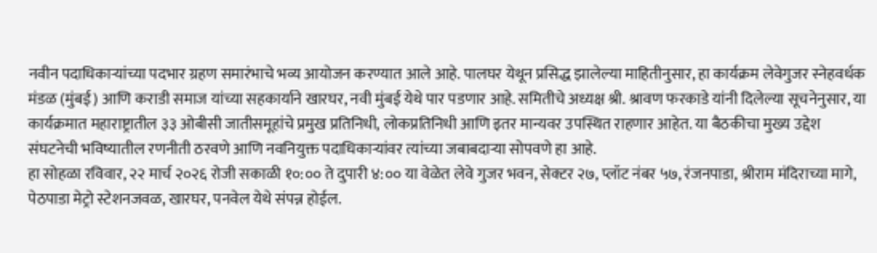नवीन पदाधिकाऱ्यांच्या पदभार ग्रहण समारंभाचे भव्य आयोजन करण्यात आले आहे. पालघर येथून प्रसिद्ध झालेल्या माहितीनुसार, हा कार्यक्रम लेवेगुजर स्नेहवर्धक मंडळ (मुंबई) आणि कराडी समाज यांच्या सहकार्याने खारघर, नवी मुंबई येथे पार पडणार आहे. समितीचे अध्यक्ष श्री. श्रावण फरकाडे यांनी दिलेल्या सूचनेनुसार, या कार्यक्रमात महाराष्ट्रातील ३३ ओबीसी जातीसमूहांचे प्रमुख प्रतिनिधी, लोकप्रतिनिधी आणि इतर मान्यवर उपस्थित राहणार आहेत. या बैठकीचा मुख्य उद्देश संघटनेची भविष्यातील रणनीती ठरवणे आणि नवनियुक्त पदाधिकाऱ्यांवर त्यांच्या जबाबदाऱ्या सोपवणे हा आहे.
हा सोहळा रविवार, २२ मार्च २०२६ रोजी सकाळी १०:०० ते दुपारी ४:०० या वेळेत लेवे गुजर भवन, सेक्टर २७, प्लॉट नंबर ५७, रंजनपाडा, श्रीराम मंदिराच्या मागे, पेठपाडा मेट्रो स्टेशनजवळ, खारघर, पनवेल येथे संपन्न होईल.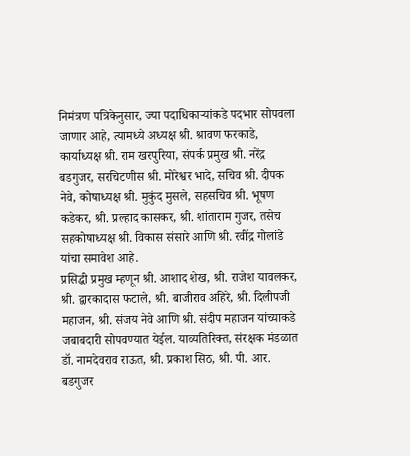निमंत्रण पत्रिकेनुसार, ज्या पदाधिकाऱ्यांकडे पदभार सोपवला जाणार आहे, त्यामध्ये अध्यक्ष श्री. श्रावण फरकाडे, कार्याध्यक्ष श्री. राम खरपुरिया, संपर्क प्रमुख श्री. नरेंद्र बडगुजर, सरचिटणीस श्री. मोरेश्वर भादे, सचिव श्री. दीपक नेवे, कोषाध्यक्ष श्री. मुकुंद मुसले, सहसचिव श्री. भूषण कडेकर, श्री. प्रल्हाद कासकर, श्री. शांताराम गुजर, तसेच सहकोषाध्यक्ष श्री. विकास संसारे आणि श्री. रवींद्र गोलांडे यांचा समावेश आहे.
प्रसिद्धी प्रमुख म्हणून श्री. आशाद शेख, श्री. राजेश यावलकर, श्री. द्वारकादास फटाले, श्री. बाजीराव अहिरे, श्री. दिलीपजी महाजन, श्री. संजय नेवे आणि श्री. संदीप महाजन यांच्याकडे जबाबदारी सोपवण्यात येईल. याव्यतिरिक्त, संरक्षक मंडळात डॉ. नामदेवराव राऊत, श्री. प्रकाश सिठ, श्री. पी. आर. बडगुजर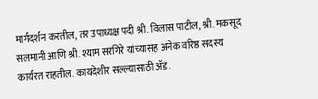मार्गदर्शन करतील, तर उपाध्यक्ष पदी श्री. विलास पाटील, श्री. मकसूद सलमानी आणि श्री. श्याम सरंगिरे यांच्यासह अनेक वरिष्ठ सदस्य कार्यरत राहतील. कायदेशीर सल्ल्यासाठी ॲड.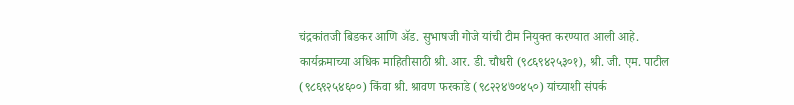चंद्रकांतजी बिडकर आणि ॲड. सुभाषजी गोजे यांची टीम नियुक्त करण्यात आली आहे. कार्यक्रमाच्या अधिक माहितीसाठी श्री. आर. डी. चौधरी (९८६९४२५३०१), श्री. जी. एम. पाटील (९८६९२५४६००) किंवा श्री. श्रावण फरकाडे (९८२२४७०४५०) यांच्याशी संपर्क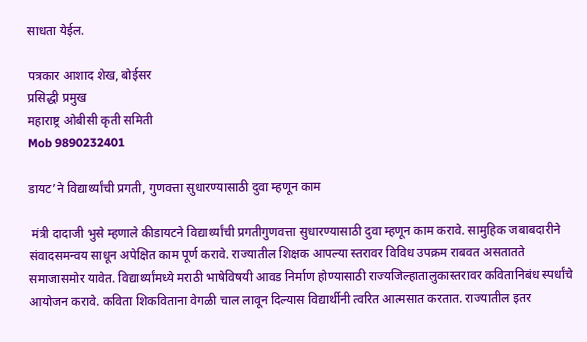साधता येईल.

पत्रकार आशाद शेख, बोईसर
प्रसिद्धी प्रमुख
महाराष्ट्र ओबीसी कृती समिती
Mob 9890232401

डायट’ने विद्यार्थ्यांची प्रगती, गुणवत्ता सुधारण्यासाठी दुवा म्हणून काम

 मंत्री दादाजी भुसे म्हणाले कीडायटने विद्यार्थ्यांची प्रगतीगुणवत्ता सुधारण्यासाठी दुवा म्हणून काम करावे. सामुहिक जबाबदारीने संवादसमन्वय साधून अपेक्षित काम पूर्ण करावे. राज्यातील शिक्षक आपल्या स्तरावर विविध उपक्रम राबवत असतातते समाजासमोर यावेत. विद्यार्थ्यांमध्ये मराठी भाषेविषयी आवड निर्माण होण्यासाठी राज्यजिल्हातालुकास्तरावर कवितानिबंध स्पर्धांचे आयोजन करावे. कविता शिकविताना वेगळी चाल लावून दिल्यास विद्यार्थीनी त्वरित आत्मसात करतात. राज्यातील इतर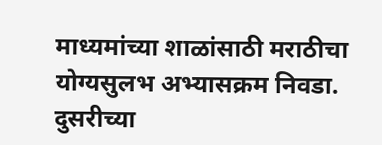माध्यमांच्या शाळांसाठी मराठीचा योग्यसुलभ अभ्यासक्रम निवडा. दुसरीच्या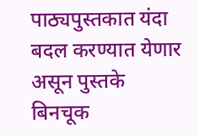पाठ्यपुस्तकात यंदा बदल करण्यात येणार असून पुस्तके बिनचूक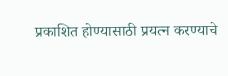प्रकाशित होण्यासाठी प्रयत्न करण्याचे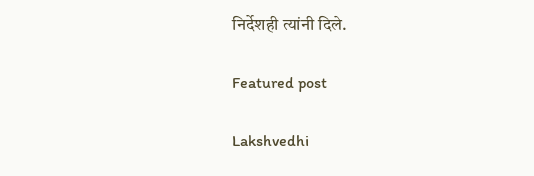निर्देशही त्यांनी दिले.

Featured post

Lakshvedhi